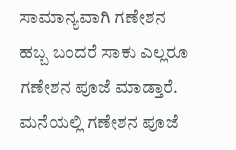ಸಾಮಾನ್ಯವಾಗಿ ಗಣೇಶನ ಹಬ್ಬ ಬಂದರೆ ಸಾಕು ಎಲ್ಲರೂ ಗಣೇಶನ ಪೂಜೆ ಮಾಡ್ತಾರೆ. ಮನೆಯಲ್ಲಿ ಗಣೇಶನ ಪೂಜೆ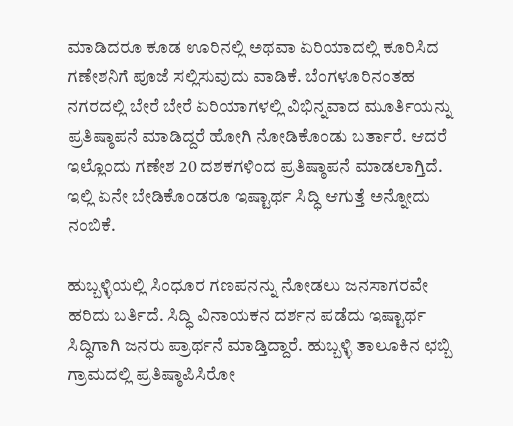ಮಾಡಿದರೂ ಕೂಡ ಊರಿನಲ್ಲಿ ಅಥವಾ ಏರಿಯಾದಲ್ಲಿ ಕೂರಿಸಿದ ಗಣೇಶನಿಗೆ ಪೂಜೆ ಸಲ್ಲಿಸುವುದು ವಾಡಿಕೆ. ಬೆಂಗಳೂರಿನಂತಹ ನಗರದಲ್ಲಿ ಬೇರೆ ಬೇರೆ ಏರಿಯಾಗಳಲ್ಲಿ ವಿಭಿನ್ನವಾದ ಮೂರ್ತಿಯನ್ನು ಪ್ರತಿಷ್ಠಾಪನೆ ಮಾಡಿದ್ದರೆ ಹೋಗಿ ನೋಡಿಕೊಂಡು ಬರ್ತಾರೆ. ಆದರೆ ಇಲ್ಲೊಂದು ಗಣೇಶ 20 ದಶಕಗಳಿಂದ ಪ್ರತಿಷ್ಠಾಪನೆ ಮಾಡಲಾಗ್ತಿದೆ. ಇಲ್ಲಿ ಏನೇ ಬೇಡಿಕೊಂಡರೂ ಇಷ್ಟಾರ್ಥ ಸಿದ್ಧಿ ಆಗುತ್ತೆ ಅನ್ನೋದು ನಂಬಿಕೆ.

ಹುಬ್ಬಳ್ಳಿಯಲ್ಲಿ ಸಿಂಧೂರ ಗಣಪನನ್ನು ನೋಡಲು ಜನಸಾಗರವೇ ಹರಿದು ಬರ್ತಿದೆ. ಸಿದ್ಧಿ ವಿನಾಯಕನ ದರ್ಶನ ಪಡೆದು ಇಷ್ಟಾರ್ಥ ಸಿದ್ಧಿಗಾಗಿ ಜನರು ಪ್ರಾರ್ಥನೆ ಮಾಡ್ತಿದ್ದಾರೆ. ಹುಬ್ಬಳ್ಳಿ ತಾಲೂಕಿನ ಛಬ್ಬಿ ಗ್ರಾಮದಲ್ಲಿ ಪ್ರತಿಷ್ಠಾಪಿಸಿರೋ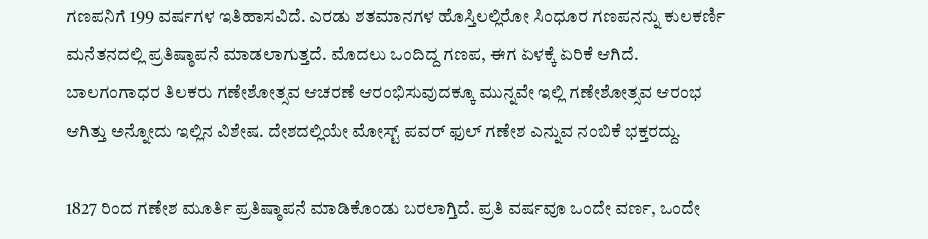ಗಣಪನಿಗೆ 199 ವರ್ಷಗಳ ಇತಿಹಾಸವಿದೆ. ಎರಡು ಶತಮಾನಗಳ ಹೊಸ್ತಿಲಲ್ಲಿರೋ ಸಿಂಧೂರ ಗಣಪನನ್ನು ಕುಲಕರ್ಣಿ ಮನೆತನದಲ್ಲಿ ಪ್ರತಿಷ್ಠಾಪನೆ ಮಾಡಲಾಗುತ್ತದೆ. ಮೊದಲು ಒಂದಿದ್ದ ಗಣಪ, ಈಗ ಏಳಕ್ಕೆ ಏರಿಕೆ ಆಗಿದೆ. ಬಾಲಗಂಗಾಧರ ತಿಲಕರು ಗಣೇಶೋತ್ಸವ ಆಚರಣೆ ಆರಂಭಿಸುವುದಕ್ಕೂ ಮುನ್ನವೇ ಇಲ್ಲಿ ಗಣೇಶೋತ್ಸವ ಆರಂಭ ಆಗಿತ್ತು ಅನ್ನೋದು ಇಲ್ಲಿನ ವಿಶೇಷ. ದೇಶದಲ್ಲಿಯೇ ಮೋಸ್ಟ್ ಪವರ್ ಫುಲ್ ಗಣೇಶ ಎನ್ನುವ ನಂಬಿಕೆ ಭಕ್ತರದ್ದು.

1827 ರಿಂದ ಗಣೇಶ ಮೂರ್ತಿ ಪ್ರತಿಷ್ಠಾಪನೆ ಮಾಡಿಕೊಂಡು ಬರಲಾಗ್ತಿದೆ. ಪ್ರತಿ ವರ್ಷವೂ ಒಂದೇ ವರ್ಣ, ಒಂದೇ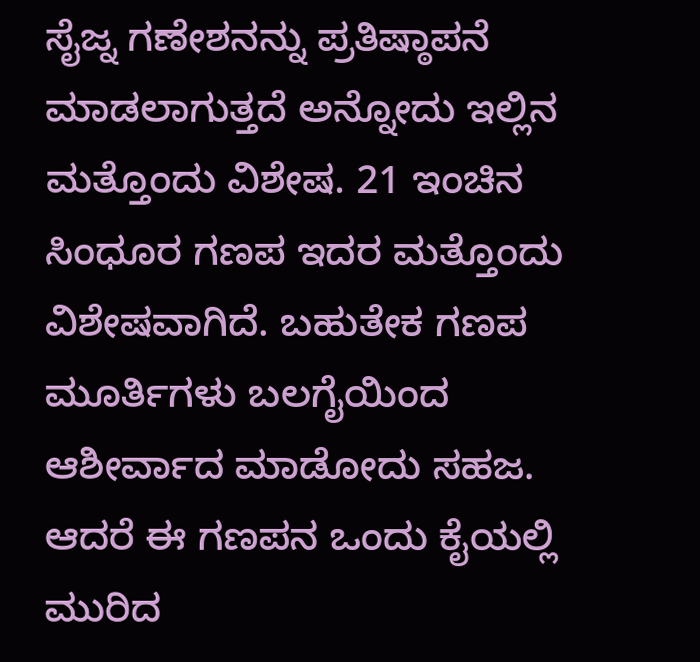ಸೈಜ್ನ ಗಣೇಶನನ್ನು ಪ್ರತಿಷ್ಠಾಪನೆ ಮಾಡಲಾಗುತ್ತದೆ ಅನ್ನೋದು ಇಲ್ಲಿನ ಮತ್ತೊಂದು ವಿಶೇಷ. 21 ಇಂಚಿನ ಸಿಂಧೂರ ಗಣಪ ಇದರ ಮತ್ತೊಂದು ವಿಶೇಷವಾಗಿದೆ. ಬಹುತೇಕ ಗಣಪ ಮೂರ್ತಿಗಳು ಬಲಗೈಯಿಂದ ಆಶೀರ್ವಾದ ಮಾಡೋದು ಸಹಜ. ಆದರೆ ಈ ಗಣಪನ ಒಂದು ಕೈಯಲ್ಲಿ ಮುರಿದ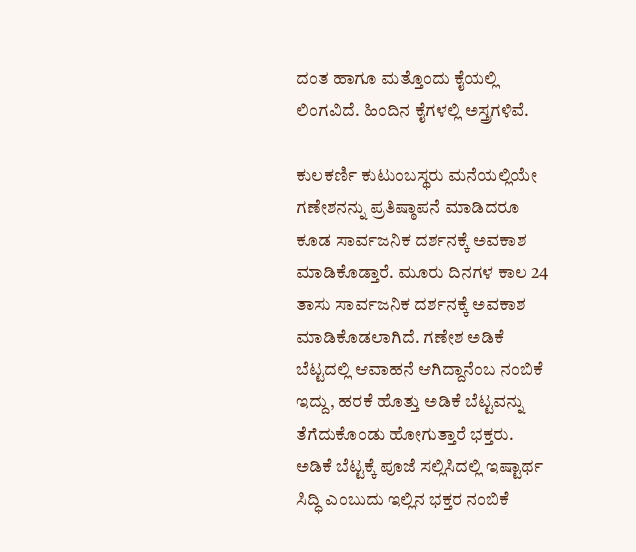ದಂತ ಹಾಗೂ ಮತ್ತೊಂದು ಕೈಯಲ್ಲಿ ಲಿಂಗವಿದೆ. ಹಿಂದಿನ ಕೈಗಳಲ್ಲಿ ಅಸ್ತ್ರಗಳಿವೆ.

ಕುಲಕರ್ಣಿ ಕುಟುಂಬಸ್ಥರು ಮನೆಯಲ್ಲಿಯೇ ಗಣೇಶನನ್ನು ಪ್ರತಿಷ್ಠಾಪನೆ ಮಾಡಿದರೂ ಕೂಡ ಸಾರ್ವಜನಿಕ ದರ್ಶನಕ್ಕೆ ಅವಕಾಶ ಮಾಡಿಕೊಡ್ತಾರೆ. ಮೂರು ದಿನಗಳ ಕಾಲ 24 ತಾಸು ಸಾರ್ವಜನಿಕ ದರ್ಶನಕ್ಕೆ ಅವಕಾಶ ಮಾಡಿಕೊಡಲಾಗಿದೆ. ಗಣೇಶ ಅಡಿಕೆ ಬೆಟ್ಟದಲ್ಲಿ ಆವಾಹನೆ ಆಗಿದ್ದಾನೆಂಬ ನಂಬಿಕೆ ಇದ್ದು, ಹರಕೆ ಹೊತ್ತು ಅಡಿಕೆ ಬೆಟ್ಟವನ್ನು ತೆಗೆದುಕೊಂಡು ಹೋಗುತ್ತಾರೆ ಭಕ್ತರು. ಅಡಿಕೆ ಬೆಟ್ಟಕ್ಕೆ ಪೂಜೆ ಸಲ್ಲಿಸಿದಲ್ಲಿ ಇಷ್ಟಾರ್ಥ ಸಿದ್ಧಿ ಎಂಬುದು ಇಲ್ಲಿನ ಭಕ್ತರ ನಂಬಿಕೆ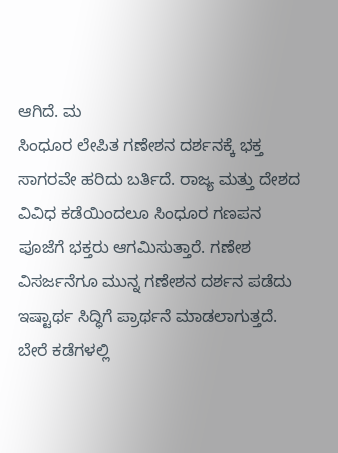ಆಗಿದೆ. ಮ
ಸಿಂಧೂರ ಲೇಪಿತ ಗಣೇಶನ ದರ್ಶನಕ್ಕೆ ಭಕ್ತ ಸಾಗರವೇ ಹರಿದು ಬರ್ತಿದೆ. ರಾಜ್ಯ ಮತ್ತು ದೇಶದ ವಿವಿಧ ಕಡೆಯಿಂದಲೂ ಸಿಂಧೂರ ಗಣಪನ ಪೂಜೆಗೆ ಭಕ್ತರು ಆಗಮಿಸುತ್ತಾರೆ. ಗಣೇಶ ವಿಸರ್ಜನೆಗೂ ಮುನ್ನ ಗಣೇಶನ ದರ್ಶನ ಪಡೆದು ಇಷ್ಟಾರ್ಥ ಸಿದ್ಧಿಗೆ ಪ್ರಾರ್ಥನೆ ಮಾಡಲಾಗುತ್ತದೆ. ಬೇರೆ ಕಡೆಗಳಲ್ಲಿ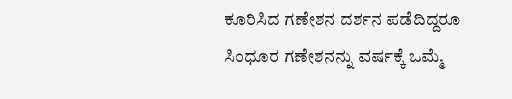ಕೂರಿಸಿದ ಗಣೇಶನ ದರ್ಶನ ಪಡೆದಿದ್ದರೂ ಸಿಂಧೂರ ಗಣೇಶನನ್ನು ವರ್ಷಕ್ಕೆ ಒಮ್ಮೆ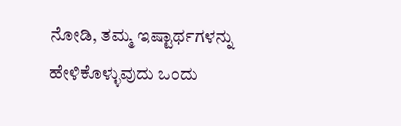ನೋಡಿ, ತಮ್ಮ ಇಷ್ಟಾರ್ಥಗಳನ್ನು ಹೇಳಿಕೊಳ್ಳುವುದು ಒಂದು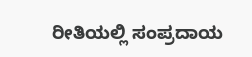ರೀತಿಯಲ್ಲಿ ಸಂಪ್ರದಾಯ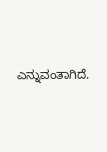ಎನ್ನುವಂತಾಗಿದೆ.